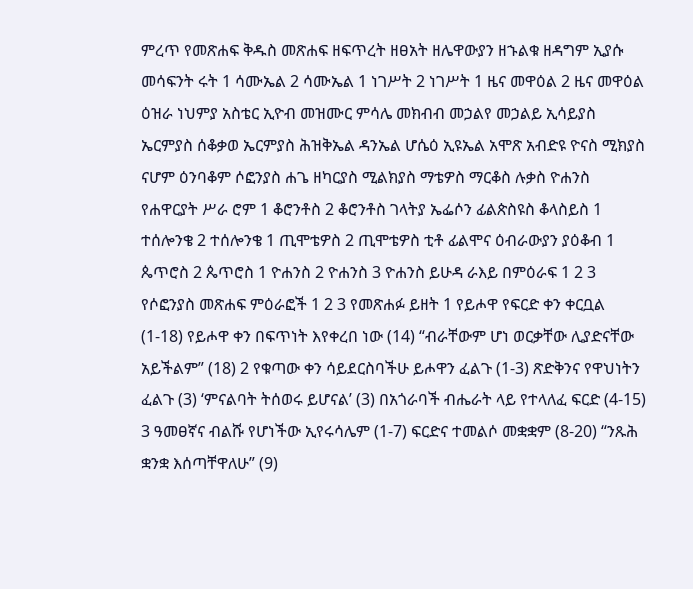ምረጥ የመጽሐፍ ቅዱስ መጽሐፍ ዘፍጥረት ዘፀአት ዘሌዋውያን ዘኁልቁ ዘዳግም ኢያሱ መሳፍንት ሩት 1 ሳሙኤል 2 ሳሙኤል 1 ነገሥት 2 ነገሥት 1 ዜና መዋዕል 2 ዜና መዋዕል ዕዝራ ነህምያ አስቴር ኢዮብ መዝሙር ምሳሌ መክብብ መኃልየ መኃልይ ኢሳይያስ ኤርምያስ ሰቆቃወ ኤርምያስ ሕዝቅኤል ዳንኤል ሆሴዕ ኢዩኤል አሞጽ አብድዩ ዮናስ ሚክያስ ናሆም ዕንባቆም ሶፎንያስ ሐጌ ዘካርያስ ሚልክያስ ማቴዎስ ማርቆስ ሉቃስ ዮሐንስ የሐዋርያት ሥራ ሮም 1 ቆሮንቶስ 2 ቆሮንቶስ ገላትያ ኤፌሶን ፊልጵስዩስ ቆላስይስ 1 ተሰሎንቄ 2 ተሰሎንቄ 1 ጢሞቴዎስ 2 ጢሞቴዎስ ቲቶ ፊልሞና ዕብራውያን ያዕቆብ 1 ጴጥሮስ 2 ጴጥሮስ 1 ዮሐንስ 2 ዮሐንስ 3 ዮሐንስ ይሁዳ ራእይ በምዕራፍ 1 2 3 የሶፎንያስ መጽሐፍ ምዕራፎች 1 2 3 የመጽሐፉ ይዘት 1 የይሖዋ የፍርድ ቀን ቀርቧል (1-18) የይሖዋ ቀን በፍጥነት እየቀረበ ነው (14) “ብራቸውም ሆነ ወርቃቸው ሊያድናቸው አይችልም” (18) 2 የቁጣው ቀን ሳይደርስባችሁ ይሖዋን ፈልጉ (1-3) ጽድቅንና የዋህነትን ፈልጉ (3) ‘ምናልባት ትሰወሩ ይሆናል’ (3) በአጎራባች ብሔራት ላይ የተላለፈ ፍርድ (4-15) 3 ዓመፀኛና ብልሹ የሆነችው ኢየሩሳሌም (1-7) ፍርድና ተመልሶ መቋቋም (8-20) “ንጹሕ ቋንቋ እሰጣቸዋለሁ” (9)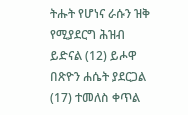ትሑት የሆነና ራሱን ዝቅ የሚያደርግ ሕዝብ ይድናል (12) ይሖዋ በጽዮን ሐሴት ያደርጋል (17) ተመለስ ቀጥል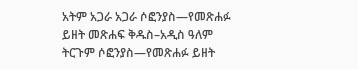አትም አጋራ አጋራ ሶፎንያስ—የመጽሐፉ ይዘት መጽሐፍ ቅዱስ–አዲስ ዓለም ትርጉም ሶፎንያስ—የመጽሐፉ ይዘት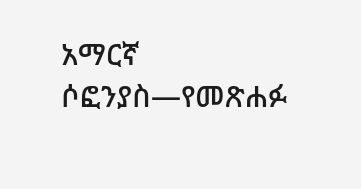አማርኛ ሶፎንያስ—የመጽሐፉ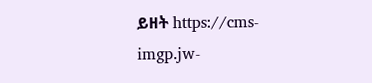ይዘት https://cms-imgp.jw-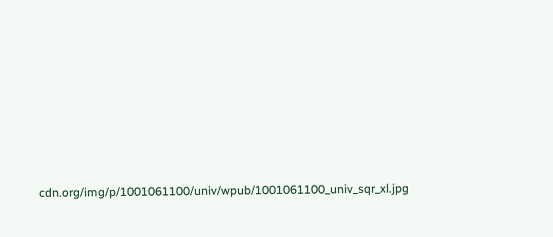cdn.org/img/p/1001061100/univ/wpub/1001061100_univ_sqr_xl.jpg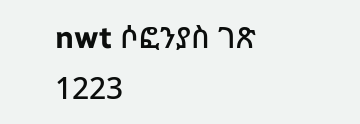nwt ሶፎንያስ ገጽ 1223